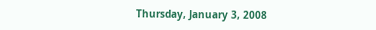Thursday, January 3, 2008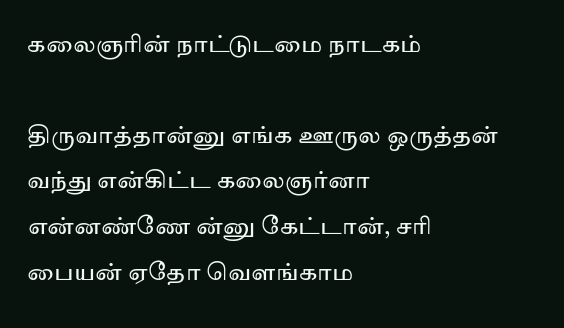கலைஞரின் நாட்டுடமை நாடகம்

திருவாத்தான்னு எங்க ஊருல ஒருத்தன் வந்து என்கிட்ட கலைஞர்னா என்னண்ணே ன்னு கேட்டான், சரி பையன் ஏதோ வெளங்காம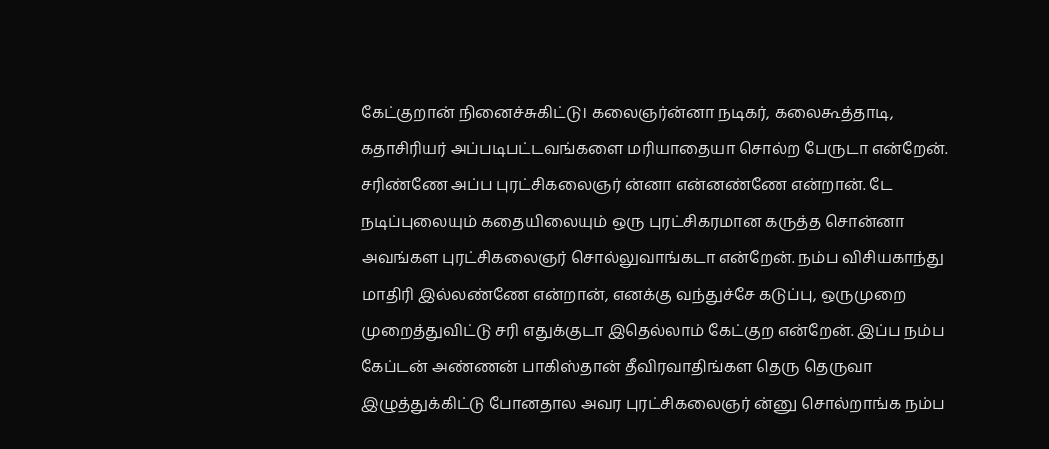கேட்குறான் நினைச்சுகிட்டு। கலைஞர்ன்னா நடிகர், கலைகூத்தாடி, கதாசிரியர் அப்படிபட்டவங்களை மரியாதையா சொல்ற பேருடா என்றேன். சரிண்ணே அப்ப புரட்சிகலைஞர் ன்னா என்னண்ணே என்றான். டே நடிப்புலையும் கதையிலையும் ஒரு புரட்சிகரமான கருத்த சொன்னா அவங்கள புரட்சிகலைஞர் சொல்லுவாங்கடா என்றேன். நம்ப விசியகாந்து மாதிரி இல்லண்ணே என்றான், எனக்கு வந்துச்சே கடுப்பு, ஒருமுறை முறைத்துவிட்டு சரி எதுக்குடா இதெல்லாம் கேட்குற என்றேன். இப்ப நம்ப கேப்டன் அண்ணன் பாகிஸ்தான் தீவிரவாதிங்கள தெரு தெருவா இழுத்துக்கிட்டு போனதால அவர புரட்சிகலைஞர் ன்னு சொல்றாங்க நம்ப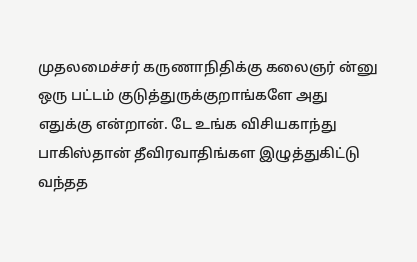முதலமைச்சர் கருணாநிதிக்கு கலைஞர் ன்னு ஒரு பட்டம் குடுத்துருக்குறாங்களே அது எதுக்கு என்றான். டே உங்க விசியகாந்து பாகிஸ்தான் தீவிரவாதிங்கள இழுத்துகிட்டு வந்தத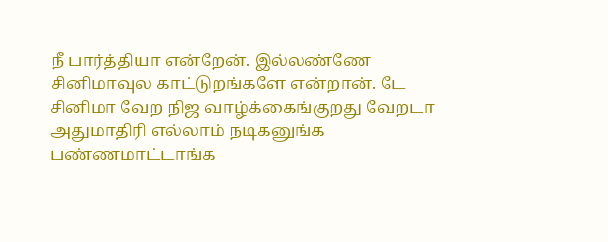நீ பார்த்தியா என்றேன். இல்லண்ணே சினிமாவுல காட்டுறங்களே என்றான். டே சினிமா வேற நிஜ வாழ்க்கைங்குறது வேறடா அதுமாதிரி எல்லாம் நடிகனுங்க பண்ணமாட்டாங்க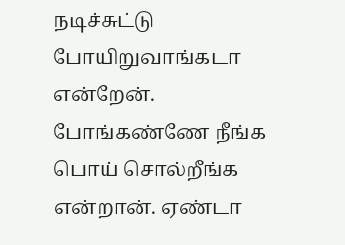நடிச்சுட்டு போயிறுவாங்கடா என்றேன். போங்கண்ணே நீங்க பொய் சொல்றீங்க என்றான். ஏண்டா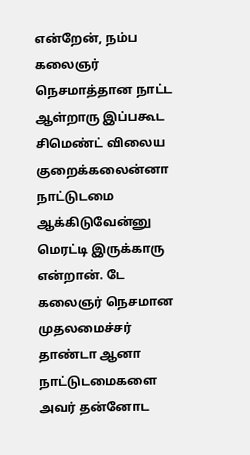என்றேன், நம்ப கலைஞர் நெசமாத்தான நாட்ட ஆள்றாரு இப்பகூட சிமெண்ட் விலைய குறைக்கலைன்னா நாட்டுடமை ஆக்கிடுவேன்னு மெரட்டி இருக்காரு என்றான். டே கலைஞர் நெசமான முதலமைச்சர் தாண்டா ஆனா நாட்டுடமைகளை அவர் தன்னோட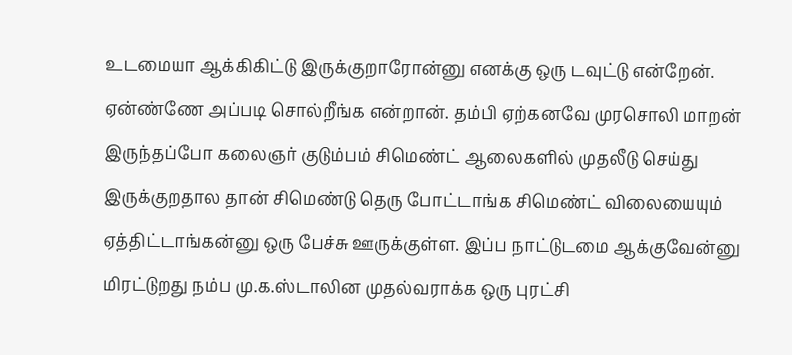உடமையா ஆக்கிகிட்டு இருக்குறாரோன்னு எனக்கு ஒரு டவுட்டு என்றேன். ஏன்ண்ணே அப்படி சொல்றீங்க என்றான். தம்பி ஏற்கனவே முரசொலி மாறன் இருந்தப்போ கலைஞர் குடும்பம் சிமெண்ட் ஆலைகளில் முதலீடு செய்து இருக்குறதால தான் சிமெண்டு தெரு போட்டாங்க சிமெண்ட் விலையையும் ஏத்திட்டாங்கன்னு ஒரு பேச்சு ஊருக்குள்ள. இப்ப நாட்டுடமை ஆக்குவேன்னு மிரட்டுறது நம்ப மு.க.ஸ்டாலின முதல்வராக்க ஒரு புரட்சி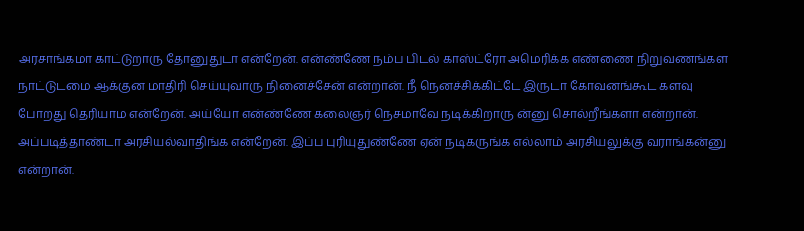அரசாங்கமா காட்டுறாரு தோனுதுடா என்றேன். என்ண்ணே நம்ப பிடல் காஸ்ட்ரோ அமெரிக்க எண்ணை நிறுவணங்கள நாட்டுடமை ஆக்குன மாதிரி செய்யுவாரு நினைச்சேன் என்றான். நீ நெனச்சிக்கிட்டே இருடா கோவனங்கூட களவு போறது தெரியாம என்றேன். அய்யோ என்ண்ணே கலைஞர் நெசமாவே நடிக்கிறாரு ன்னு சொல்றீங்களா என்றான். அப்படித்தாண்டா அரசியல்வாதிங்க என்றேன். இப்ப புரியுதுண்ணே ஏன் நடிகருங்க எல்லாம் அரசியலுக்கு வராங்கன்னு என்றான்.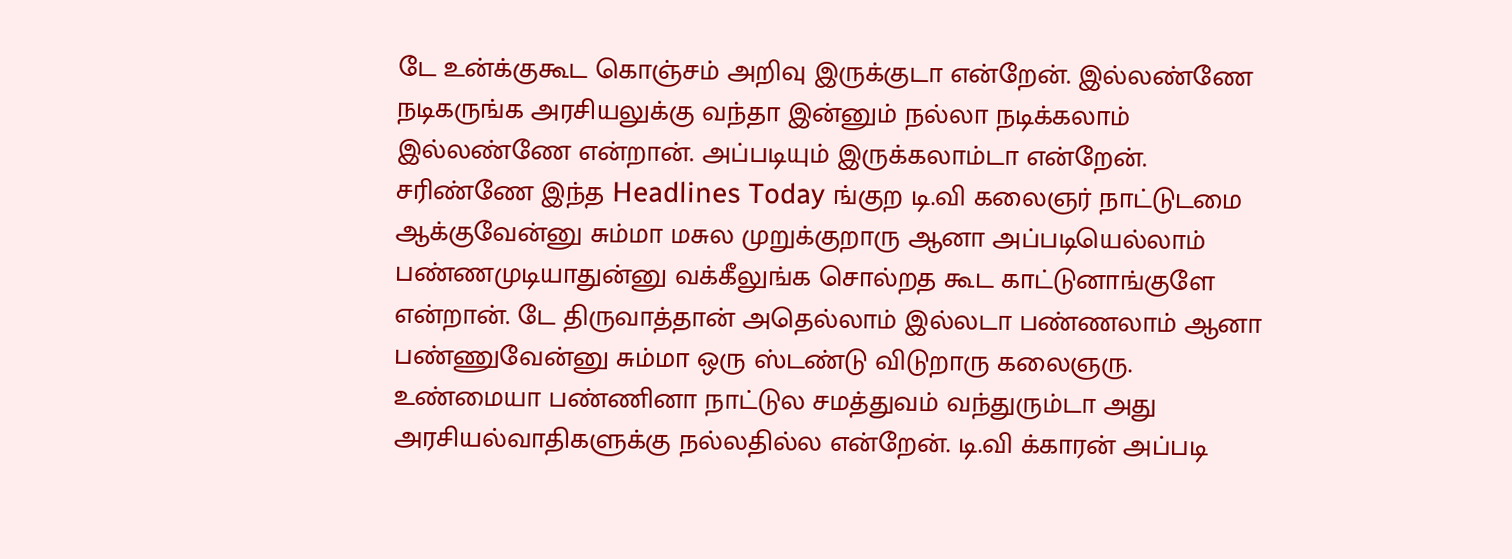டே உன்க்குகூட கொஞ்சம் அறிவு இருக்குடா என்றேன். இல்லண்ணே நடிகருங்க அரசியலுக்கு வந்தா இன்னும் நல்லா நடிக்கலாம் இல்லண்ணே என்றான். அப்படியும் இருக்கலாம்டா என்றேன். சரிண்ணே இந்த Headlines Today ங்குற டி.வி கலைஞர் நாட்டுடமை ஆக்குவேன்னு சும்மா மசுல முறுக்குறாரு ஆனா அப்படியெல்லாம் பண்ணமுடியாதுன்னு வக்கீலுங்க சொல்றத கூட காட்டுனாங்குளே என்றான். டே திருவாத்தான் அதெல்லாம் இல்லடா பண்ணலாம் ஆனா பண்ணுவேன்னு சும்மா ஒரு ஸ்டண்டு விடுறாரு கலைஞரு. உண்மையா பண்ணினா நாட்டுல சமத்துவம் வந்துரும்டா அது அரசியல்வாதிகளுக்கு நல்லதில்ல என்றேன். டி.வி க்காரன் அப்படி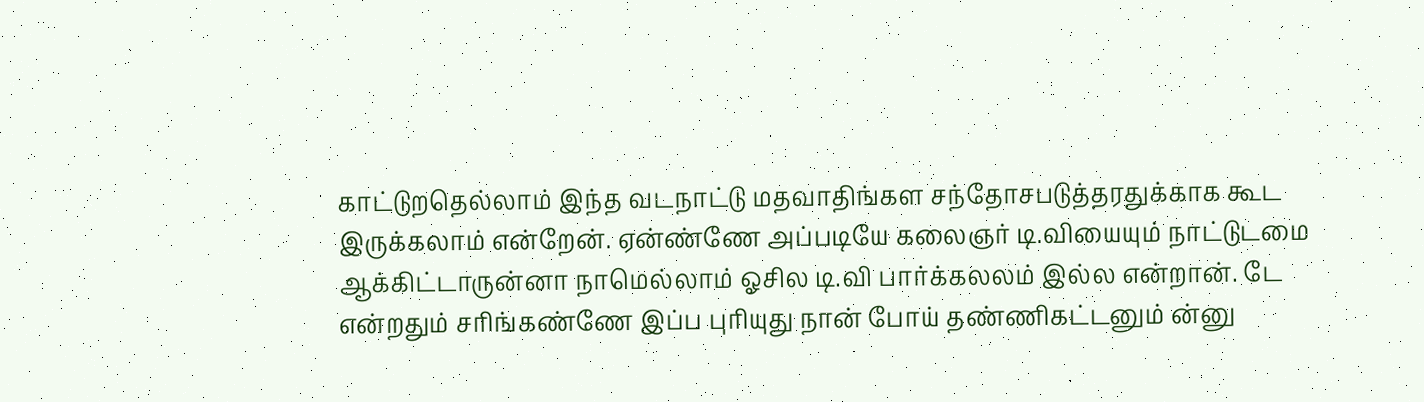காட்டுறதெல்லாம் இந்த வடநாட்டு மதவாதிங்கள சந்தோசபடுத்தரதுக்காக கூட இருக்கலாம் என்றேன். ஏன்ண்ணே அப்படியே கலைஞர் டி.வியையும் நாட்டுடமை ஆக்கிட்டாருன்னா நாமெல்லாம் ஓசில டி.வி பார்க்கலலம் இல்ல என்றான். டே என்றதும் சரிங்கண்ணே இப்ப புரியுது நான் போய் தண்ணிகட்டனும் ன்னு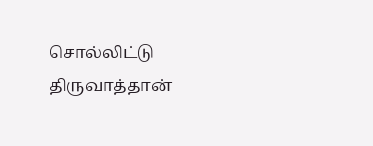சொல்லிட்டு திருவாத்தான்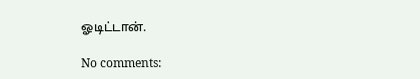ஓடிட்டான்.

No comments: